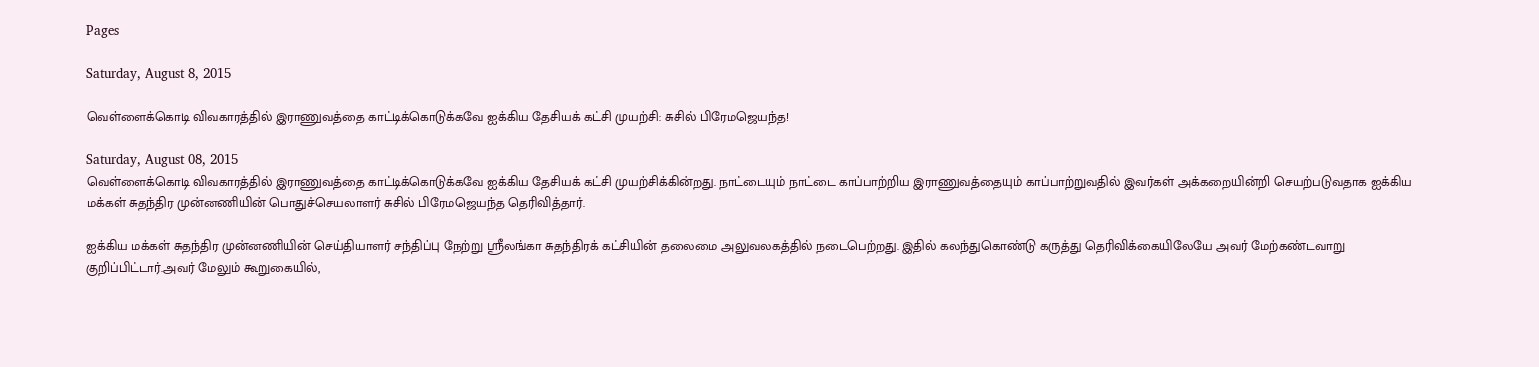Pages

Saturday, August 8, 2015

வெள்ளைக்கொடி விவகாரத்தில் இராணுவத்தை காட்டிக்கொடுக்கவே ஐக்கிய தேசியக் கட்சி முயற்சி: சுசில் பிரேமஜெயந்த!

Saturday, August 08, 2015
வெள்ளைக்கொடி விவகாரத்தில் இராணுவத்தை காட்டிக்கொடுக்கவே ஐக்கிய தேசியக் கட்சி முயற்சிக்கின்றது. நாட்டையும் நாட்டை காப்பாற்றிய இராணுவத்தையும் காப்பாற்றுவதில் இவர்கள் அக்கறையின்றி செயற்படுவதாக ஐக்கிய மக்கள் சுதந்திர முன்னணியின் பொதுச்செயலாளர் சுசில் பிரேமஜெயந்த தெரிவித்தார்.

ஐக்கிய மக்கள் சுதந்திர முன்னணியின் செய்தியாளர் சந்திப்பு நேற்று ஸ்ரீலங்கா சுதந்திரக் கட்சியின் தலைமை அலுவலகத்தில் நடைபெற்றது. இதில் கலந்துகொண்டு கருத்து தெரிவிக்கையிலேயே அவர் மேற்கண்டவாறு குறிப்பிட்டார்.அவர் மேலும் கூறுகையில்,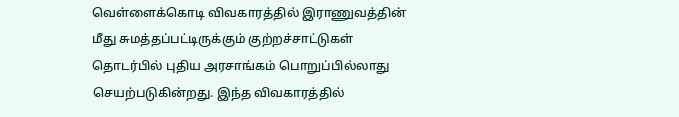வெள்ளைக்கொடி விவகாரத்தில் இராணுவத்தின் மீது சுமத்தப்பட்டிருக்கும் குற்றச்சாட்டுகள் தொடர்பில் புதிய அரசாங்கம் பொறுப்பில்லாது செயற்படுகின்றது. இந்த விவகாரத்தில்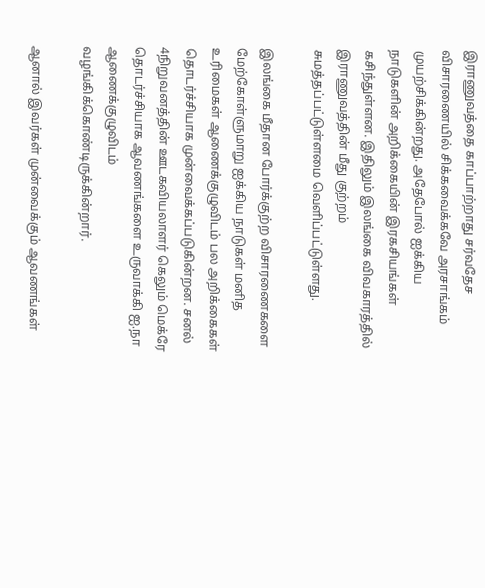இராணுவத்தை காப்பாற்றாது சர்வதேச விசாரணையில் சிக்கவைக்கவே அரசாங்கம் முயற்சிக்கின்றது. அதேபோல் ஐக்கிய நாடுகளின் அறிக்கையின் இரகசியங்கள் கசிந்துள்ளன. இதிலும் இலங்கை விவகாரத்தில் இராணுவத்தின் மீது குற்றம் சுமத்தப்பட்டுள்ளமை வெளிப்பட்டுள்ளது.

இலங்கை மீதான போர்க்குற்ற விசாரணைகளை மேற்கோள்ளுமாறு ஐக்கிய நாடுகள் மனித உரிமைகள் ஆணைக்குழுவிடம் பல அறிக்கைகள் தொடர்ச்சியாக முன்வைக்கப்படுகின்றன. சனல் 4நிறுவனத்தின் ஊடகவியலாளர் கெலும் மெக்ரே தொடர்ச்சியாக ஆவணங்களை உருவாக்கி ஐ.நா ஆணைக்குழுவிடம் வழங்கிக்கொண்டிருக்கின்றார்.

ஆனால் இவர்கள் முன்வைக்கும் ஆவணங்கள்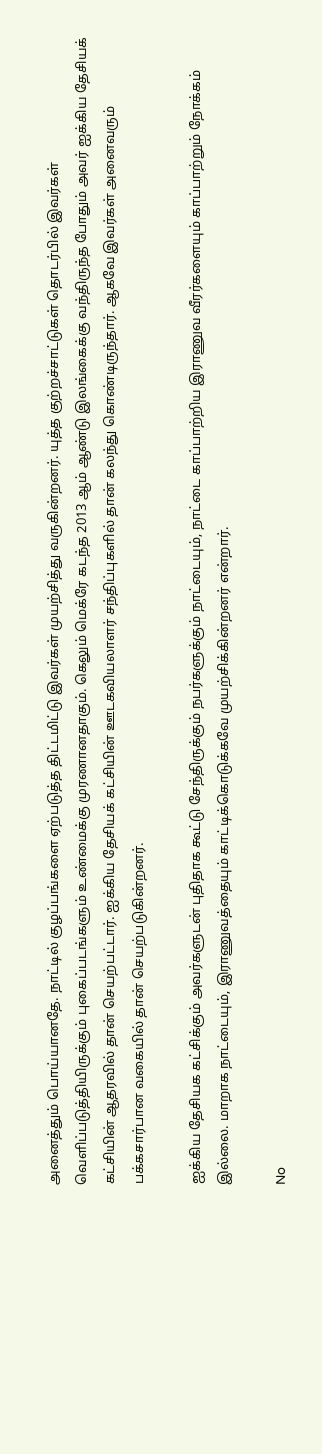அனைத்தும் பொய்யானதே. நாட்டில் குழப்பங்களை ஏற்படுத்த திட்டமிட்டு இவர்கள் முயற்சித்து வருகின்றனர். யுத்த குற்றச்சாட்டுகள் தொடர்பில் இவர்கள் வெளிப்படுத்தியிருக்கும் புகைப்படங்களும் உண்மைக்கு முரணானதாகும். கெலும் மெக்ரே கடந்த 2013 ஆம் ஆண்டு இலங்கைக்கு வந்திருந்த போதும் அவர் ஐக்கிய தேசியக் கட்சியின் ஆதரவில் தான் செயற்பட்டார். ஐக்கிய தேசியக் கட்சியின் ஊடகவியலாளர் சந்திப்புகளில் தான் கலந்து கொண்டிருந்தார். ஆகவே இவர்கள் அனைவரும் பக்கசார்பான வகையில் தான் செயற்படுகின்றனர்.

ஐக்கிய தேசியக கட்சிக்கும் அவர்களுடன் புதிதாக கூட்டு சேந்திருக்கும் நபர்களுக்கும் நாட்டையும், நாட்டை காப்பாற்றிய இராணுவ வீரர்களையும் காப்பாற்றும் நோக்கம் இல்லை. மாறாக நாட்டையும், இராணுவத்தையும் காட்டிக்கொடுக்கவே முயற்சிக்கின்றனர் என்றார்.

No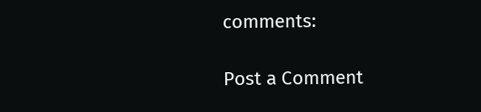comments:

Post a Comment